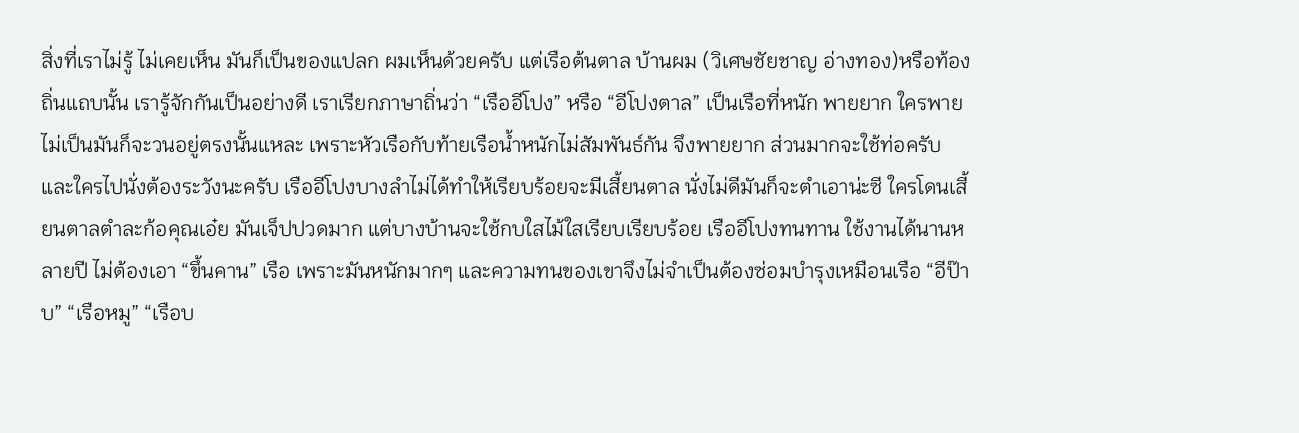สิ่งที่เราไม่รู้ ไม่เคยเห็น มันก็เป็นของแปลก ผมเห็นด้วยครับ แต่เรือต้นตาล บ้านผม (วิเศษชัยชาญ อ่างทอง)หรือท้องถิ่นแถบนั้น เรารู้จักกันเป็นอย่างดี เราเรียกภาษาถิ่นว่า “เรืออีโปง” หรือ “อีโปงตาล” เป็นเรือที่หนัก พายยาก ใครพายไม่เป็นมันก็จะวนอยู่ตรงนั้นแหละ เพราะหัวเรือกับท้ายเรือน้ำหนักไม่สัมพันธ์กัน จึงพายยาก ส่วนมากจะใช้ท่อครับ และใครไปนั่งต้องระวังนะครับ เรืออีโปงบางลำไม่ได้ทำให้เรียบร้อยจะมีเสี้ยนตาล นั่งไม่ดีมันก็จะตำเอาน่ะซี ใครโดนเสี้ยนตาลตำละก้อคุณเอ๋ย มันเจ็ปปวดมาก แต่บางบ้านจะใช้กบใสไม้ใสเรียบเรียบร้อย เรืออีโปงทนทาน ใช้งานได้นานหลายปี ไม่ต้องเอา “ขึ้นคาน” เรือ เพราะมันหนักมากๆ และความทนของเขาจึงไม่จำเป็นต้องซ่อมบำรุงเหมือนเรือ “อีป๊าบ” “เรือหมู” “เรือบ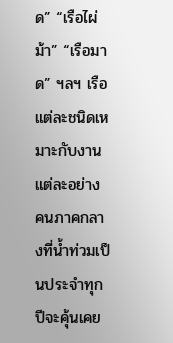ด” “เรือไผ่ม้า” “เรือมาด” ฯลฯ เรือแต่ละชนิดเหมาะกับงานแต่ละอย่าง คนภาคกลางที่น้ำท่วมเป็นประจำทุกปีจะคุ้นเคย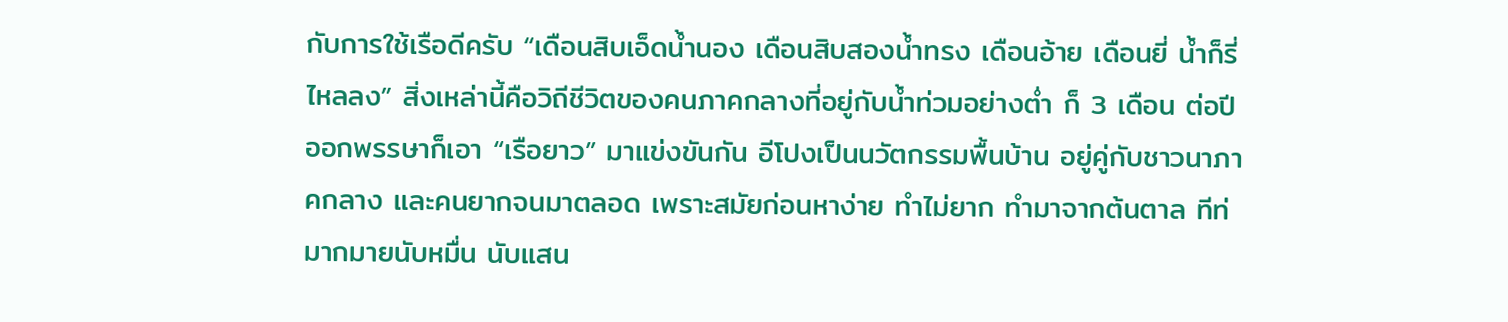กับการใช้เรือดีครับ “เดือนสิบเอ็ดน้ำนอง เดือนสิบสองน้ำทรง เดือนอ้าย เดือนยี่ น้ำก็รี่ไหลลง” สิ่งเหล่านี้คือวิถีชีวิตของคนภาคกลางที่อยู่กับน้ำท่วมอย่างต่ำ ก็ 3 เดือน ต่อปี ออกพรรษาก็เอา “เรือยาว” มาแข่งขันกัน อีโปงเป็นนวัตกรรมพื้นบ้าน อยู่คู่กับชาวนาภาคกลาง และคนยากจนมาตลอด เพราะสมัยก่อนหาง่าย ทำไม่ยาก ทำมาจากต้นตาล ทีท่มากมายนับหมื่น นับแสน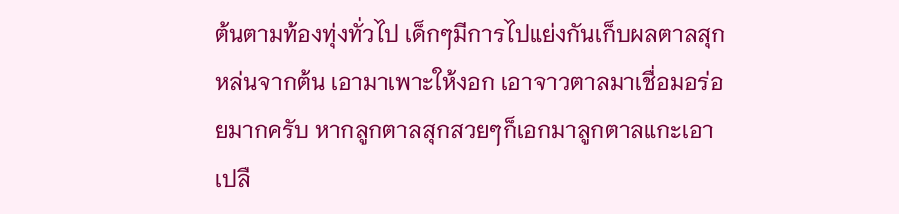ต้นตามท้องทุ่งทั่วไป เด็กๆมีการไปแย่งกันเก็บผลตาลสุกหล่นจากต้น เอามาเพาะให้งอก เอาจาวตาลมาเชื่อมอร่อยมากครับ หากลูกตาลสุกสวยๆก็เอกมาลูกตาลแกะเอาเปลื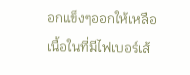อกแข็งๆออกให้เหลือเนื้อในที่มีไฟเบอร์เส้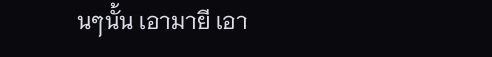นๆนั้น เอามายี เอา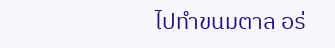ไปทำขนมตาล อร่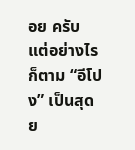อย ครับ แต่อย่างไรก็ตาม “อีโปง” เป็นสุดย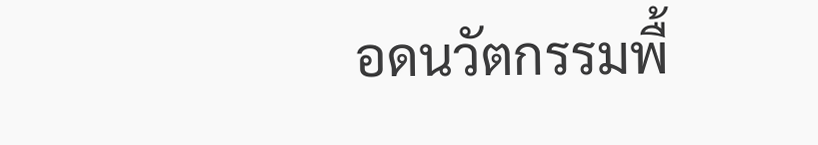อดนวัตกรรมพื้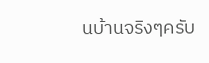นบ้านจริงๆครับ